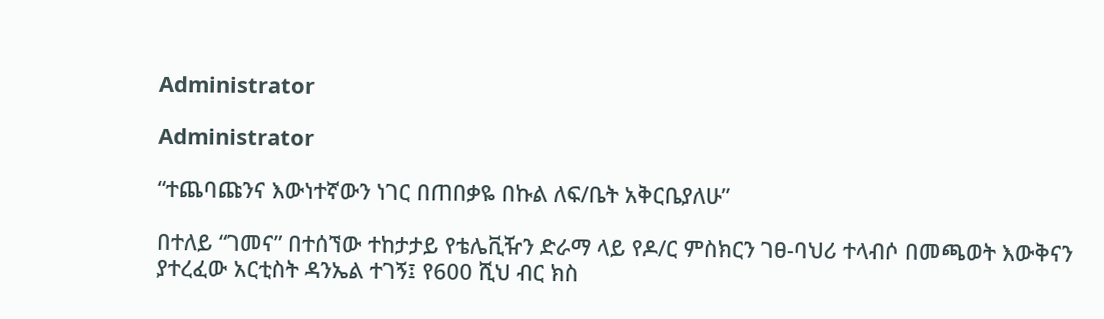Administrator

Administrator

“ተጨባጩንና እውነተኛውን ነገር በጠበቃዬ በኩል ለፍ/ቤት አቅርቤያለሁ”

በተለይ “ገመና” በተሰኘው ተከታታይ የቴሌቪዥን ድራማ ላይ የዶ/ር ምስክርን ገፀ-ባህሪ ተላብሶ በመጫወት እውቅናን ያተረፈው አርቲስት ዳንኤል ተገኝ፤ የ600 ሺህ ብር ክስ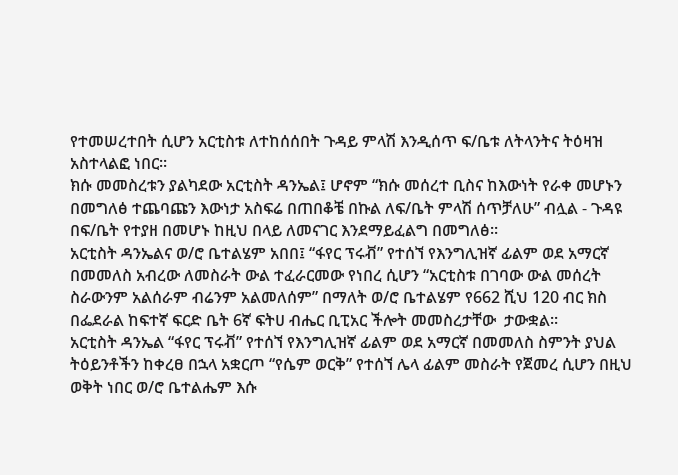የተመሠረተበት ሲሆን አርቲስቱ ለተከሰሰበት ጉዳይ ምላሽ እንዲሰጥ ፍ/ቤቱ ለትላንትና ትዕዛዝ አስተላልፎ ነበር፡፡
ክሱ መመስረቱን ያልካደው አርቲስት ዳንኤል፤ ሆኖም “ክሱ መሰረተ ቢስና ከእውነት የራቀ መሆኑን በመግለፅ ተጨባጩን እውነታ አስፍሬ በጠበቆቼ በኩል ለፍ/ቤት ምላሽ ሰጥቻለሁ” ብሏል - ጉዳዩ በፍ/ቤት የተያዘ በመሆኑ ከዚህ በላይ ለመናገር እንደማይፈልግ በመግለፅ፡፡
አርቲስት ዳንኤልና ወ/ሮ ቤተልሄም አበበ፤ “ፋየር ፕሩቭ” የተሰኘ የእንግሊዝኛ ፊልም ወደ አማርኛ በመመለስ አብረው ለመስራት ውል ተፈራርመው የነበረ ሲሆን “አርቲስቱ በገባው ውል መሰረት ስራውንም አልሰራም ብሬንም አልመለሰም” በማለት ወ/ሮ ቤተልሄም የ662 ሺህ 120 ብር ክስ በፌደራል ከፍተኛ ፍርድ ቤት 6ኛ ፍትሀ ብሔር ቢፒአር ችሎት መመስረታቸው  ታውቋል፡፡
አርቲስት ዳንኤል “ፋየር ፕሩቭ” የተሰኘ የእንግሊዝኛ ፊልም ወደ አማርኛ በመመለስ ስምንት ያህል ትዕይንቶችን ከቀረፀ በኋላ አቋርጦ “የሴም ወርቅ” የተሰኘ ሌላ ፊልም መስራት የጀመረ ሲሆን በዚህ ወቅት ነበር ወ/ሮ ቤተልሔም እሱ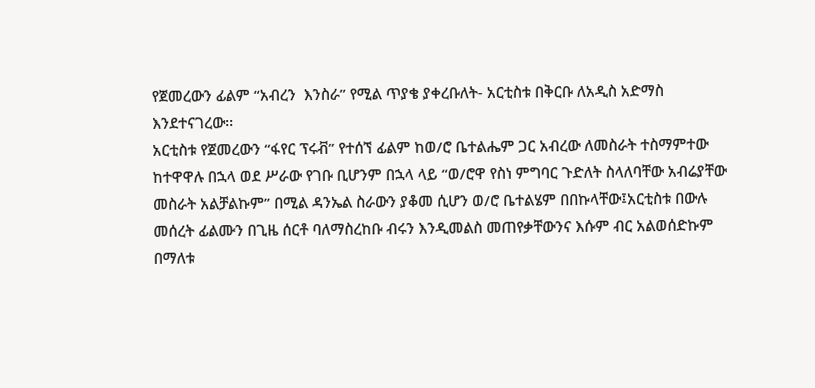የጀመረውን ፊልም “አብረን  እንስራ” የሚል ጥያቄ ያቀረቡለት- አርቲስቱ በቅርቡ ለአዲስ አድማስ እንደተናገረው፡፡
አርቲስቱ የጀመረውን “ፋየር ፕሩቭ” የተሰኘ ፊልም ከወ/ሮ ቤተልሔም ጋር አብረው ለመስራት ተስማምተው ከተዋዋሉ በኋላ ወደ ሥራው የገቡ ቢሆንም በኋላ ላይ “ወ/ሮዋ የስነ ምግባር ጉድለት ስላለባቸው አብሬያቸው መስራት አልቻልኩም” በሚል ዳንኤል ስራውን ያቆመ ሲሆን ወ/ሮ ቤተልሄም በበኩላቸው፤አርቲስቱ በውሉ መሰረት ፊልሙን በጊዜ ሰርቶ ባለማስረከቡ ብሩን እንዲመልስ መጠየቃቸውንና እሱም ብር አልወሰድኩም በማለቱ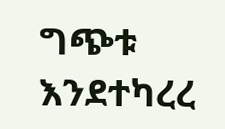ግጭቱ እንደተካረረ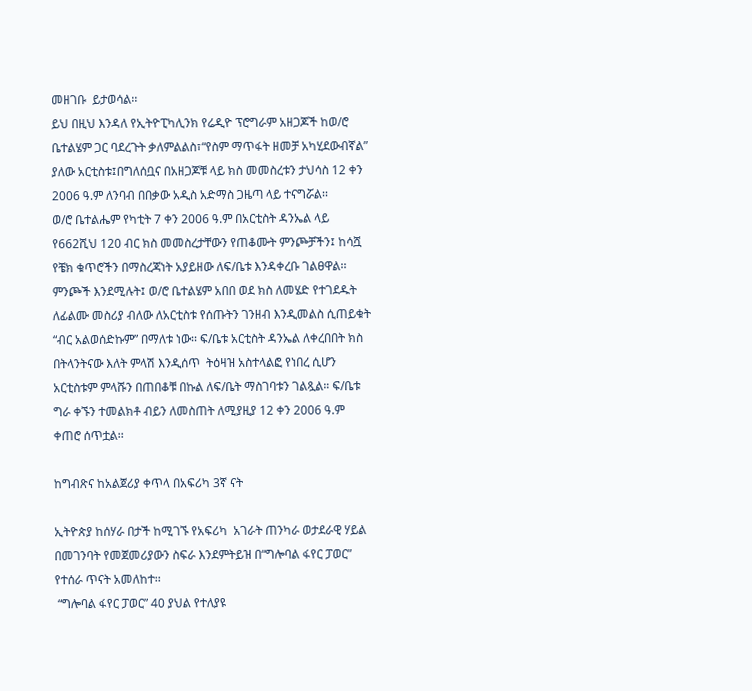መዘገቡ  ይታወሳል፡፡
ይህ በዚህ እንዳለ የኢትዮፒካሊንክ የሬዲዮ ፕሮግራም አዘጋጆች ከወ/ሮ ቤተልሄም ጋር ባደረጉት ቃለምልልስ፣“የስም ማጥፋት ዘመቻ አካሂደውብኛል” ያለው አርቲስቱ፤በግለሰቧና በአዘጋጆቹ ላይ ክስ መመስረቱን ታህሳስ 12 ቀን 2006 ዓ.ም ለንባብ በበቃው አዲስ አድማስ ጋዜጣ ላይ ተናግሯል፡፡
ወ/ሮ ቤተልሔም የካቲት 7 ቀን 2006 ዓ.ም በአርቲስት ዳንኤል ላይ የ662ሺህ 120 ብር ክስ መመስረታቸውን የጠቆሙት ምንጮቻችን፤ ከሳሿ የቼክ ቁጥሮችን በማስረጃነት አያይዘው ለፍ/ቤቱ እንዳቀረቡ ገልፀዋል፡፡ ምንጮች እንደሚሉት፤ ወ/ሮ ቤተልሄም አበበ ወደ ክስ ለመሄድ የተገደዱት ለፊልሙ መስሪያ ብለው ለአርቲስቱ የሰጡትን ገንዘብ እንዲመልስ ሲጠይቁት “ብር አልወሰድኩም” በማለቱ ነው፡፡ ፍ/ቤቱ አርቲስት ዳንኤል ለቀረበበት ክስ በትላንትናው እለት ምላሽ እንዲሰጥ  ትዕዛዝ አስተላልፎ የነበረ ሲሆን አርቲስቱም ምላሹን በጠበቆቹ በኩል ለፍ/ቤት ማስገባቱን ገልጿል። ፍ/ቤቱ ግራ ቀኙን ተመልክቶ ብይን ለመስጠት ለሚያዚያ 12 ቀን 2006 ዓ.ም ቀጠሮ ሰጥቷል፡፡

ከግብጽና ከአልጀሪያ ቀጥላ በአፍሪካ 3ኛ ናት

ኢትዮጵያ ከሰሃራ በታች ከሚገኙ የአፍሪካ  አገራት ጠንካራ ወታደራዊ ሃይል በመገንባት የመጀመሪያውን ስፍራ እንደምትይዝ በ“ግሎባል ፋየር ፓወር” የተሰራ ጥናት አመለከተ፡፡
 “ግሎባል ፋየር ፓወር” 40 ያህል የተለያዩ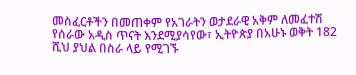መስፈርቶችን በመጠቀም የአገራትን ወታደራዊ አቅም ለመፈተሽ  የሰራው አዲስ ጥናት እንደሚያሳየው፣ ኢትዮጵያ በአሁኑ ወቅት 182 ሺህ ያህል በስራ ላይ የሚገኙ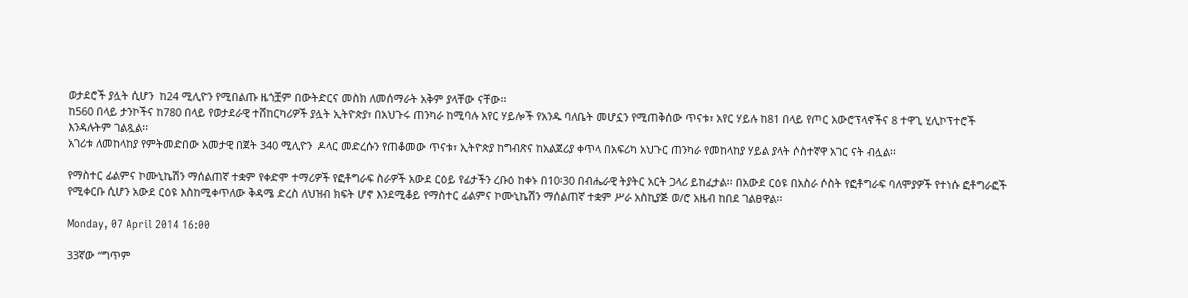ወታደሮች ያሏት ሲሆን  ከ24 ሚሊዮን የሚበልጡ ዜጎቿም በውትድርና መስክ ለመሰማራት አቅም ያላቸው ናቸው፡፡
ከ560 በላይ ታንኮችና ከ780 በላይ የወታደራዊ ተሸከርካሪዎች ያሏት ኢትዮጵያ፣ በአህጉሩ ጠንካራ ከሚባሉ አየር ሃይሎች የአንዱ ባለቤት መሆኗን የሚጠቅሰው ጥናቱ፣ አየር ሃይሉ ከ81 በላይ የጦር አውሮፕላኖችና 8 ተዋጊ ሂሊኮፕተሮች እንዳሉትም ገልጿል፡፡
አገሪቱ ለመከላከያ የምትመድበው አመታዊ በጀት 340 ሚሊዮን  ዶላር መድረሱን የጠቆመው ጥናቱ፣ ኢትዮጵያ ከግብጽና ከአልጀሪያ ቀጥላ በአፍሪካ አህጉር ጠንካራ የመከላከያ ሃይል ያላት ሶስተኛዋ አገር ናት ብሏል፡፡

የማስተር ፊልምና ኮሙኒኬሽን ማሰልጠኛ ተቋም የቀድሞ ተማሪዎች የፎቶግራፍ ስራዎች አውደ ርዕይ የፊታችን ረቡዕ ከቀኑ በ10፡30 በብሔራዊ ትያትር አርት ጋላሪ ይከፈታል፡፡ በአውደ ርዕዩ በአስራ ሶስት የፎቶግራፍ ባለሞያዎች የተነሱ ፎቶግራፎች የሚቀርቡ ሲሆን አውደ ርዕዩ እስከሚቀጥለው ቅዳሜ ድረስ ለህዝብ ክፍት ሆኖ እንደሚቆይ የማስተር ፊልምና ኮሙኒኬሽን ማሰልጠኛ ተቋም ሥራ አስኪያጅ ወ/ሮ አዜብ ከበደ ገልፀዋል፡፡

Monday, 07 April 2014 16:00

33ኛው “ግጥም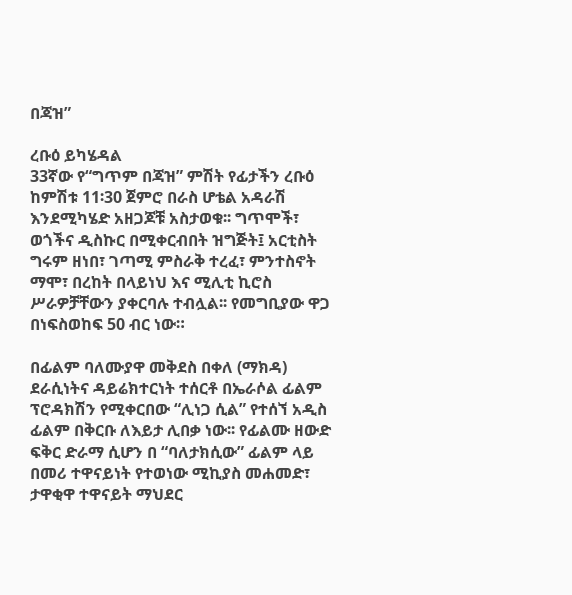በጃዝ”

ረቡዕ ይካሄዳል
33ኛው የ“ግጥም በጃዝ” ምሽት የፊታችን ረቡዕ ከምሽቱ 11፡30 ጀምሮ በራስ ሆቴል አዳራሽ እንደሚካሄድ አዘጋጆቹ አስታወቁ፡፡ ግጥሞች፣ ወጎችና ዲስኩር በሚቀርብበት ዝግጅት፤ አርቲስት ግሩም ዘነበ፣ ገጣሚ ምስራቅ ተረፈ፣ ምንተስኖት ማሞ፣ በረከት በላይነህ እና ሚሊቲ ኪሮስ ሥራዎቻቸውን ያቀርባሉ ተብሏል፡፡ የመግቢያው ዋጋ በነፍስወከፍ 50 ብር ነው።

በፊልም ባለሙያዋ መቅደስ በቀለ (ማክዳ) ደራሲነትና ዳይሬክተርነት ተሰርቶ በኤራሶል ፊልም ፕሮዳክሽን የሚቀርበው “ሊነጋ ሲል” የተሰኘ አዲስ ፊልም በቅርቡ ለእይታ ሊበቃ ነው፡፡ የፊልሙ ዘውድ ፍቅር ድራማ ሲሆን በ “ባለታክሲው” ፊልም ላይ በመሪ ተዋናይነት የተወነው ሚኪያስ መሐመድ፣ ታዋቂዋ ተዋናይት ማህደር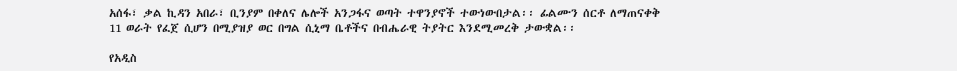አሰፋ፣ ቃል ኪዳን አበራ፣ ቢንያም በቀለና ሌሎች አንጋፋና ወጣት ተዋንያኖች ተውነውበታል፡፡ ፊልሙን ሰርቶ ለማጠናቀቅ 11 ወራት የፈጀ ሲሆን በሚያዝያ ወር በግል ሲኒማ ቤቶችና በብሔራዊ ትያትር እንደሚመረቅ ታውቋል፡፡

የአዲስ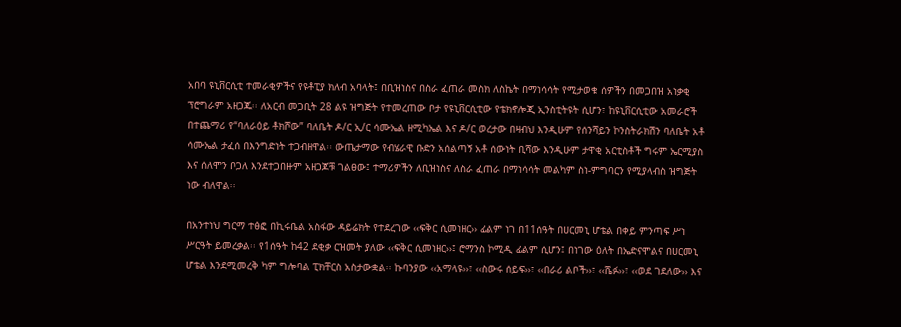አበባ ዩኒቨርሲቲ ተመራቂዎችና የዩቶፒያ ክለብ አባላት፤ በቢዝነስና በስራ ፈጠራ መስክ ለስኬት በማነሳሳት የሚታወቁ ሰዎችን በመጋበዝ አነቃቂ ፕሮግራም አዘጋጁ፡፡ ለአርብ መጋቢት 28 ልዩ ዝግጅት የተመረጠው ቦታ የዩኒቨርሲቲው የቴክኖሎጂ ኢንስቲትዩት ሲሆን፣ ከዩኒቨርሲቲው አመራሮች በተጨማሪ የ“ባለራዕይ ቶክሾው” ባለቤት ዶ/ር ኢ/ር ሳሙኤል ዘሚካኤል እና ዶ/ር ወረታው በዛብህ እንዲሁም የሰንሻይን ኮንስትራክሽን ባለቤት አቶ ሳሙኤል ታፈሰ በእንግድነት ተጋብዘዋል፡፡ ውጤታማው የብሄራዊ ቡድን አሰልጣኝ አቶ ሰውነት ቢሻው እንዲሁም ታዋቂ አርቲስቶች ግሩም ኤርሚያስ እና ሰለሞን ቦጋለ እንደተጋበዙም አዘጋጆቹ ገልፀው፤ ተማሪዎችን ለቢዝነስና ለስራ ፈጠራ በማነሳሳት መልካም ስነ-ምግባርን የሚያላብስ ዝግጅት ነው ብለዋል፡፡

በአንተነህ ግርማ ተፅፎ በኪሩቤል አስፋው ዳይሬክት የተደረገው ‹‹ፍቅር ሲመነዘር›› ፊልም ነገ በ11ሰዓት በሀርመኒ ሆቴል በቀይ ምንጣፍ ሥነ ሥርዓት ይመረቃል፡፡ የ1ሰዓት ከ42 ደቂቃ ርዝመት ያለው ‹‹ፍቅር ሲመነዘር››፤ ሮማንስ ኮሚዲ ፊልም ሲሆን፤ በነገው ዕለት በኤድናሞልና በሀርመኒ ሆቴል እንደሚመረቅ ካም ግሎባል ፒክቸርስ አስታውቋል፡፡ ኩባንያው ‹‹አማላዩ››፣ ‹‹ስውሩ ሰይፍ››፣ ‹‹በራሪ ልቦች››፣ ‹‹ሼፉ››፣ ‹‹ወደ ገደለው›› እና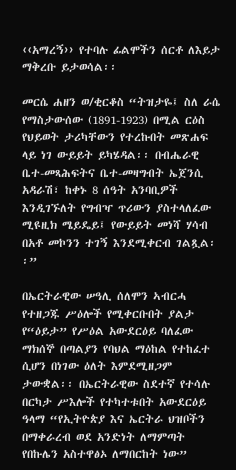‹‹አማረኝ›› የተባሉ ፊልሞችን ሰርቶ ለእይታ ማቅረቡ ይታወሳል፡፡

መርሴ ሐዘን ወ/ቂርቆስ “ትዝታዬ፤ ስለ ራሴ የማስታውሰው (1891-1923) በሚል ርዕስ የህይወት ታሪካቸውን የተረኩበት መጽሐፍ ላይ ነገ ውይይት ይካሄዳል፡፡ በብሔራዊ ቤተ-መጻሕፍትና ቤተ-መዛግብት ኤጀንሲ አዳራሽ፣ ከቀኑ 8 ሰዓት አንባቢዎች እንዲገኙለት የግብዣ ጥሪውን ያስተላለፈው ሚዩዚክ ሜይዴይ፤ የውይይት መነሻ ሃሳብ በአቶ መኮንን ተገኝ እንደሚቀርብ ገልጿል፡፡”

በኤርትራዊው ሠዓሊ ሰለሞን ኣብርሓ የተዘጋጁ ሥዕሎች የሚቀርቡበት ያልታ የ“ዕይታ” የሥዕል አውደርዕይ ባለፈው ማክሰኞ በጣልያን የባህል ማዕከል የተከፈተ ሲሆን በነገው ዕለት እምደሚዘጋም ታውቋል፡፡ በኤርትራዊው ስደተኛ የተሳሉ በርካታ ሥእሎች የተካተቱበት አውደርዕይ ዓላማ “የኢትዮጵያ እና ኤርትራ ህዝቦችን በማቀራረብ ወደ አንድነት ለማምጣት የበኩሌን አስተዋፅኦ ለማበርከት ነው”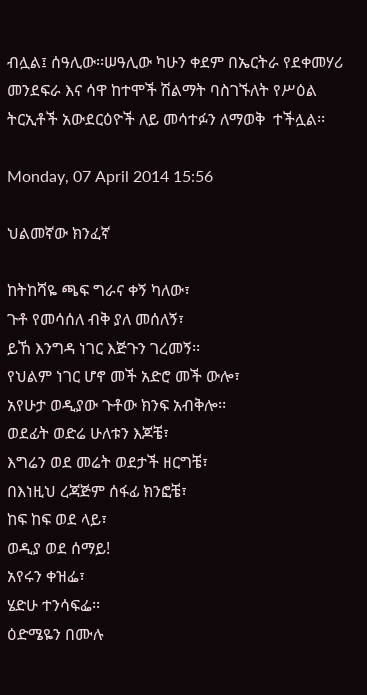ብሏል፤ ሰዓሊው፡፡ሠዓሊው ካሁን ቀደም በኤርትራ የደቀመሃሪ መንደፍራ እና ሳዋ ከተሞች ሽልማት ባስገኙለት የሥዕል ትርኢቶች አውደርዕዮች ለይ መሳተፉን ለማወቅ  ተችሏል፡፡

Monday, 07 April 2014 15:56

ህልመኛው ክንፈኛ

ከትከሻዬ ጫፍ ግራና ቀኝ ካለው፣
ጉቶ የመሳሰለ ብቅ ያለ መሰለኝ፣
ይኸ እንግዳ ነገር እጅጉን ገረመኝ፡፡
የህልም ነገር ሆኖ መች አድሮ መች ውሎ፣
አየሁታ ወዲያው ጉቶው ክንፍ አብቅሎ፡፡
ወደፊት ወድሬ ሁለቱን እጆቼ፣
እግሬን ወደ መሬት ወደታች ዘርግቼ፣
በእነዚህ ረጃጅም ሰፋፊ ክንፎቼ፣
ከፍ ከፍ ወደ ላይ፣
ወዲያ ወደ ሰማይ!
አየሩን ቀዝፌ፣
ሄድሁ ተንሳፍፌ፡፡
ዕድሜዬን በሙሉ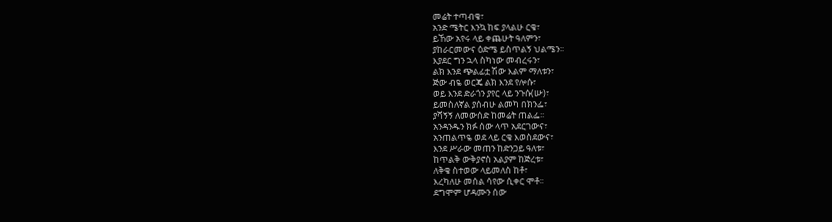መሬት ተጣብቄ፣
አንድ ሜትር እንኳ ከፍ ያላልሁ ርቄ፣
ይኸው አየሩ ላይ ቀጨሁት ዓለምን፣
ያከራርመውና ዕድሜ ይስጥልኝ ህልሜን፡፡
እያደር ግን ኋላ ስካነው መብረሩን፣
ልክ እንደ ጭልፊቷ ሽው እልም ማለቱን፣
ጅው ብዬ ወርጄ ልክ እንደ የሎሱ፣
ወይ እንደ ድራጎን ያየር ላይ ንጉሱ(ሡ)፣
ይመስለኛል ያሰብሁ ልመካ በክንፌ፣
ያሻኝኝ ለመውሰድ ከመሬት ጠልፌ፡፡
አንዳንዱን ክፉ ሰው ላጥ አደርገውና፣
አንጠልጥዬ ወደ ላይ ርቄ እወስደውና፣
እንደ ሥራው መጠን ከድንጋይ ዓለቱ፣
ከጥልቅ ውቅያኖስ አልያም ከጅረቱ፣
ለቅቄ ስተወው ላይመለስ ከቶ፣
እረካለሁ መሰል ሳየው ሲቀር ሞቶ፡፡
ደግሞም ሆዳሙን ሰው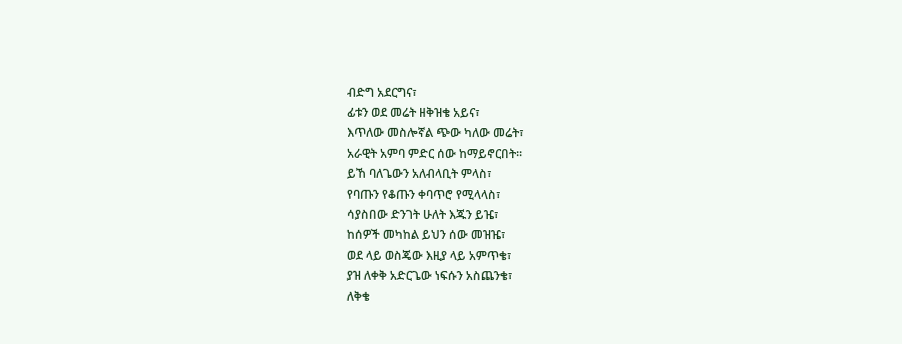ብድግ አደርግና፣
ፊቱን ወደ መሬት ዘቅዝቄ አይና፣
እጥለው መስሎኛል ጭው ካለው መሬት፣
አራዊት አምባ ምድር ሰው ከማይኖርበት፡፡
ይኸ ባለጌውን አለብላቢት ምላስ፣
የባጡን የቆጡን ቀባጥሮ የሚላላስ፣
ሳያስበው ድንገት ሁለት እጁን ይዤ፣
ከሰዎች መካከል ይህን ሰው መዝዤ፣
ወደ ላይ ወስጄው እዚያ ላይ አምጥቄ፣
ያዝ ለቀቅ አድርጌው ነፍሱን አስጨንቄ፣
ለቅቄ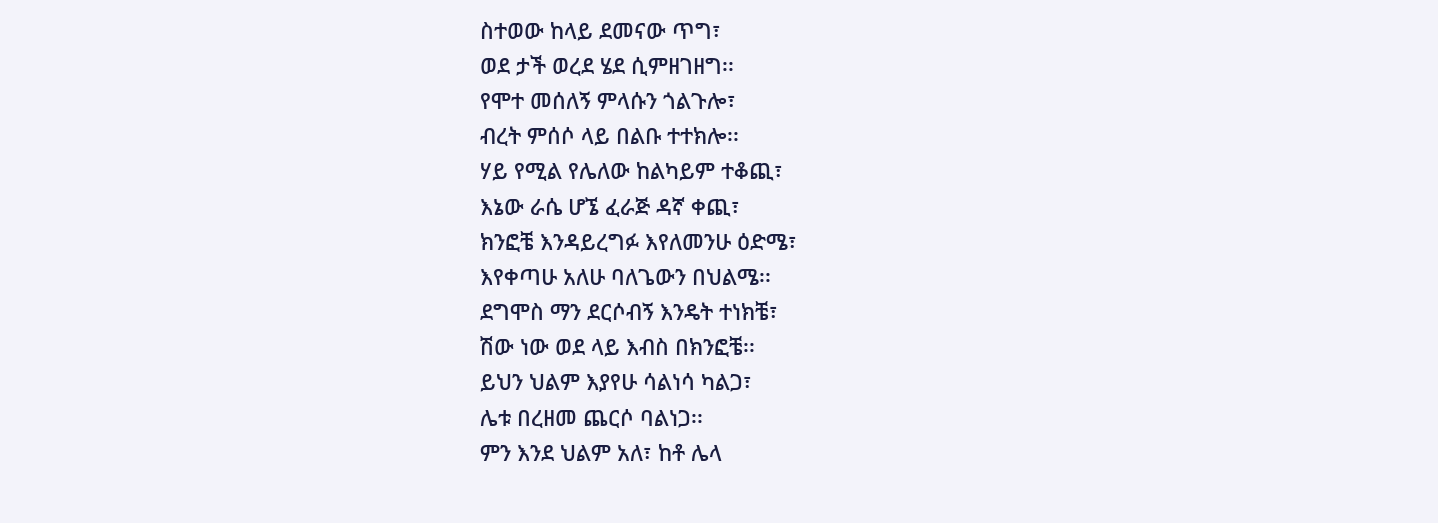ስተወው ከላይ ደመናው ጥግ፣
ወደ ታች ወረደ ሄደ ሲምዘገዘግ፡፡
የሞተ መሰለኝ ምላሱን ጎልጉሎ፣
ብረት ምሰሶ ላይ በልቡ ተተክሎ፡፡
ሃይ የሚል የሌለው ከልካይም ተቆጪ፣
እኔው ራሴ ሆኜ ፈራጅ ዳኛ ቀጪ፣
ክንፎቼ እንዳይረግፉ እየለመንሁ ዕድሜ፣
እየቀጣሁ አለሁ ባለጌውን በህልሜ፡፡
ደግሞስ ማን ደርሶብኝ እንዴት ተነክቼ፣
ሽው ነው ወደ ላይ እብስ በክንፎቼ፡፡
ይህን ህልም እያየሁ ሳልነሳ ካልጋ፣
ሌቱ በረዘመ ጨርሶ ባልነጋ፡፡
ምን እንደ ህልም አለ፣ ከቶ ሌላ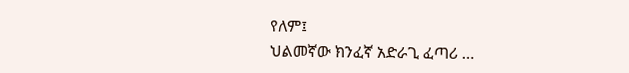የለም፤
ህልመኛው ክንፈኛ አድራጊ ፈጣሪ …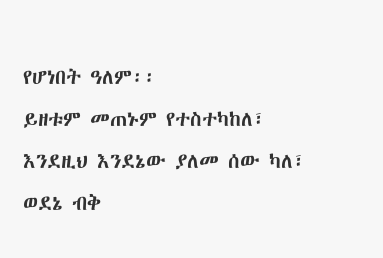የሆነበት ዓለም፡፡
ይዘቱም መጠኑም የተስተካከለ፣
እንደዚህ እንደኔው ያለመ ሰው ካለ፣
ወደኔ ብቅ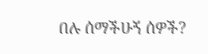በሉ ሰማችሁኝ ሰዎች?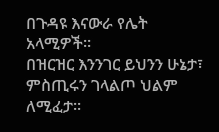በጉዳዩ እናውራ የሌት አላሚዎች፡፡
በዝርዝር እንንገር ይህንን ሁኔታ፣
ምስጢሩን ገላልጦ ህልም ለሚፈታ፡፡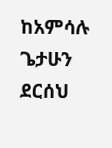ከአምሳሉ ጌታሁን ደርሰህ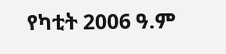የካቲት 2006 ዓ.ም